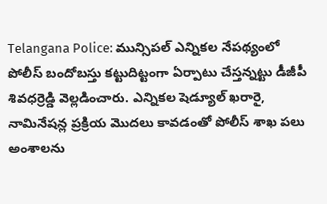Telangana Police: మున్సిపల్ ఎన్నికల నేపథ్యంలో పోలీస్ బందోబస్తు కట్టుదిట్టంగా ఏర్పాటు చేస్తన్నట్టు డీజీపీ శివధర్రెడ్డి వెల్లడించారు. ఎన్నికల షెడ్యూల్ ఖరారై, నామినేషన్ల ప్రక్రియ మొదలు కావడంతో పోలీస్ శాఖ పలు అంశాలను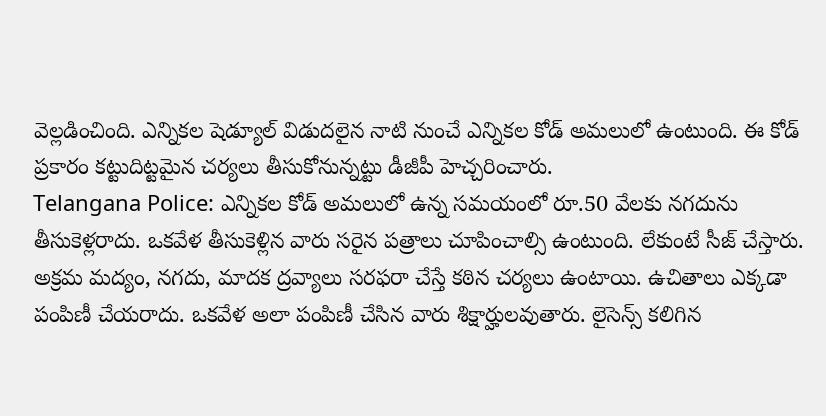వెల్లడించింది. ఎన్నికల షెడ్యూల్ విడుదలైన నాటి నుంచే ఎన్నికల కోడ్ అమలులో ఉంటుంది. ఈ కోడ్ ప్రకారం కట్టుదిట్టమైన చర్యలు తీసుకోనున్నట్టు డీజీపీ హెచ్చరించారు.
Telangana Police: ఎన్నికల కోడ్ అమలులో ఉన్న సమయంలో రూ.50 వేలకు నగదును తీసుకెళ్లరాదు. ఒకవేళ తీసుకెళ్లిన వారు సరైన పత్రాలు చూపించాల్సి ఉంటుంది. లేకుంటే సీజ్ చేస్తారు. అక్రమ మద్యం, నగదు, మాదక ద్రవ్యాలు సరఫరా చేస్తే కఠిన చర్యలు ఉంటాయి. ఉచితాలు ఎక్కడా పంపిణీ చేయరాదు. ఒకవేళ అలా పంపిణీ చేసిన వారు శిక్షార్హులవుతారు. లైసెన్స్ కలిగిన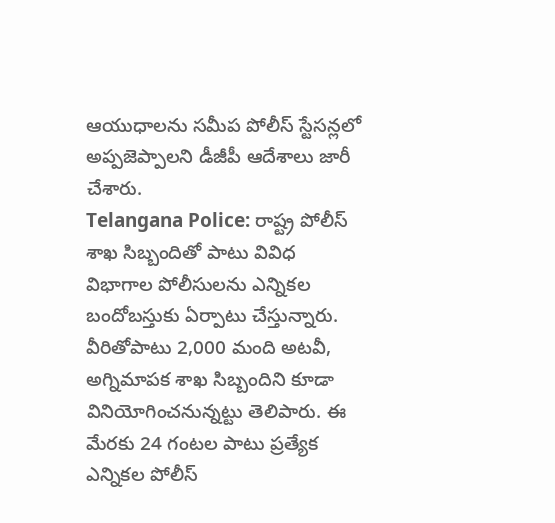ఆయుధాలను సమీప పోలీస్ స్టేసన్లలో అప్పజెప్పాలని డీజీపీ ఆదేశాలు జారీ చేశారు.
Telangana Police: రాష్ట్ర పోలీస్ శాఖ సిబ్బందితో పాటు వివిధ విభాగాల పోలీసులను ఎన్నికల బందోబస్తుకు ఏర్పాటు చేస్తున్నారు. వీరితోపాటు 2,000 మంది అటవీ, అగ్నిమాపక శాఖ సిబ్బందిని కూడా వినియోగించనున్నట్టు తెలిపారు. ఈ మేరకు 24 గంటల పాటు ప్రత్యేక ఎన్నికల పోలీస్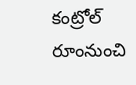కంట్రోల్ రూంనుంచి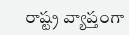రాష్ట్ర వ్యాప్తంగా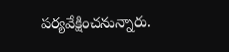పర్యవేక్షించనున్నారు.